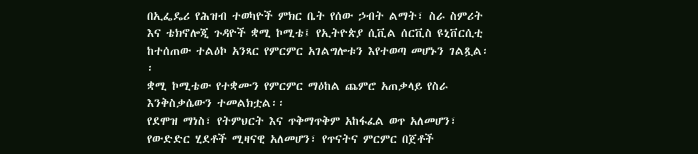በኢፌዴሪ የሕዝብ ተወካዮች ምክር ቤት የሰው ኃብት ልማት፣ ስራ ስምሪት እና ቴክኖሎጂ ጉዳዮች ቋሚ ኮሚቴ፤ የኢትዮጵያ ሲቪል ሰርቪስ ዩኒቨርሲቲ ከተሰጠው ተልዕኮ አንጻር የምርምር አገልግሎቱን እየተወጣ መሆኑን ገልጿል፡፡
ቋሚ ኮሚቴው የተቋሙን የምርምር ማዕከል ጨምሮ አጠቃላይ የስራ እንቅስቃሴውን ተመልክቷል፡፡
የደሞዝ ማነስ፣ የትምህርት እና ጥቅማጥቅም አከፋፈል ወጥ አለመሆን፣ የውድድር ሂደቶች ሚዛናዊ አለመሆን፣ የጥናትና ምርምር በጀቶች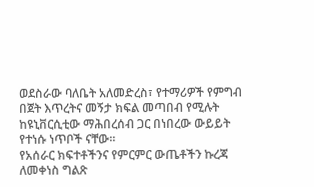ወደስራው ባለቤት አለመድረስ፣ የተማሪዎች የምግብ በጀት እጥረትና መኝታ ክፍል መጣበብ የሚሉት ከዩኒቨርሲቲው ማሕበረሰብ ጋር በነበረው ውይይት የተነሱ ነጥቦች ናቸው፡፡
የአሰራር ክፍተቶችንና የምርምር ውጤቶችን ኩረጃ ለመቀነስ ግልጽ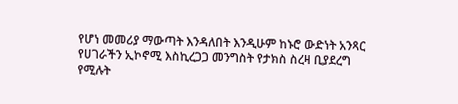የሆነ መመሪያ ማውጣት እንዳለበት እንዲሁም ከኑሮ ውድነት አንጻር የሀገራችን ኢኮኖሚ እስኪረጋጋ መንግስት የታክስ ስረዛ ቢያደረግ የሚሉት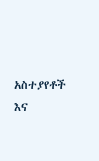አስተያየቶች እና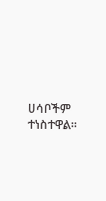ሀሳቦችም ተነስተዋል፡፡